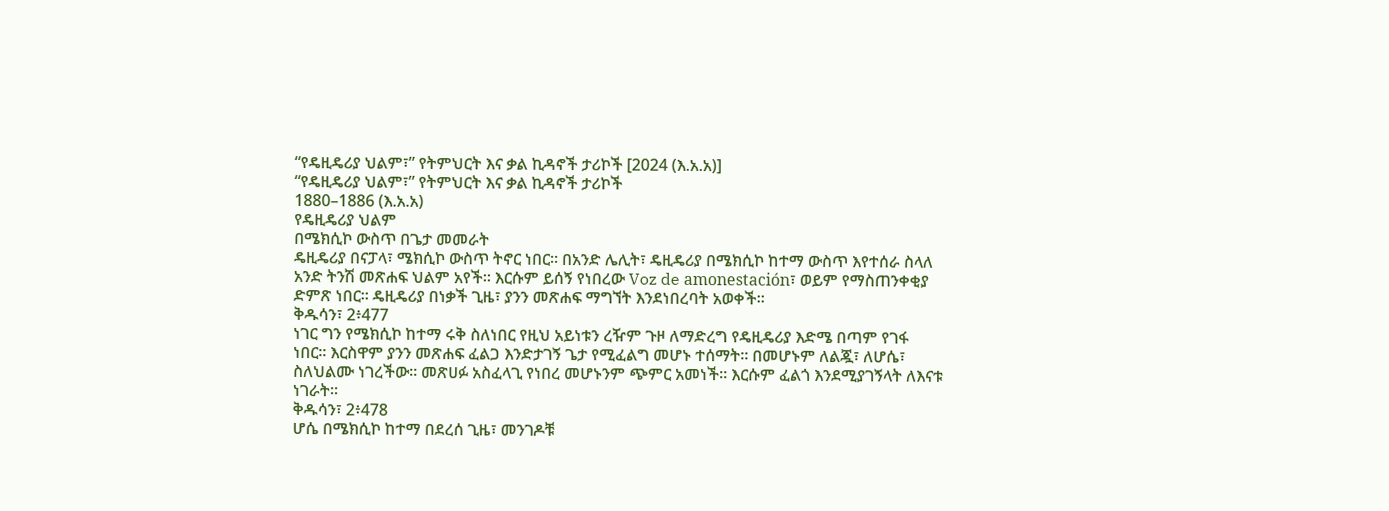“የዴዚዴሪያ ህልም፣” የትምህርት እና ቃል ኪዳኖች ታሪኮች [2024 (እ.አ.አ)]
“የዴዚዴሪያ ህልም፣” የትምህርት እና ቃል ኪዳኖች ታሪኮች
1880–1886 (እ.አ.አ)
የዴዚዴሪያ ህልም
በሜክሲኮ ውስጥ በጌታ መመራት
ዴዚዴሪያ በናፓላ፣ ሜክሲኮ ውስጥ ትኖር ነበር። በአንድ ሌሊት፣ ዴዚዴሪያ በሜክሲኮ ከተማ ውስጥ እየተሰራ ስላለ አንድ ትንሽ መጽሐፍ ህልም አየች። እርሱም ይሰኝ የነበረው Voz de amonestación፣ ወይም የማስጠንቀቂያ ድምጽ ነበር። ዴዚዴሪያ በነቃች ጊዜ፣ ያንን መጽሐፍ ማግኘት እንደነበረባት አወቀች።
ቅዱሳን፣ 2፥477
ነገር ግን የሜክሲኮ ከተማ ሩቅ ስለነበር የዚህ አይነቱን ረዥም ጉዞ ለማድረግ የዴዚዴሪያ እድሜ በጣም የገፋ ነበር። እርስዋም ያንን መጽሐፍ ፈልጋ እንድታገኝ ጌታ የሚፈልግ መሆኑ ተሰማት። በመሆኑም ለልጇ፣ ለሆሴ፣ ስለህልሙ ነገረችው። መጽሀፉ አስፈላጊ የነበረ መሆኑንም ጭምር አመነች። እርሱም ፈልጎ እንደሚያገኝላት ለእናቱ ነገራት።
ቅዱሳን፣ 2፥478
ሆሴ በሜክሲኮ ከተማ በደረሰ ጊዜ፣ መንገዶቹ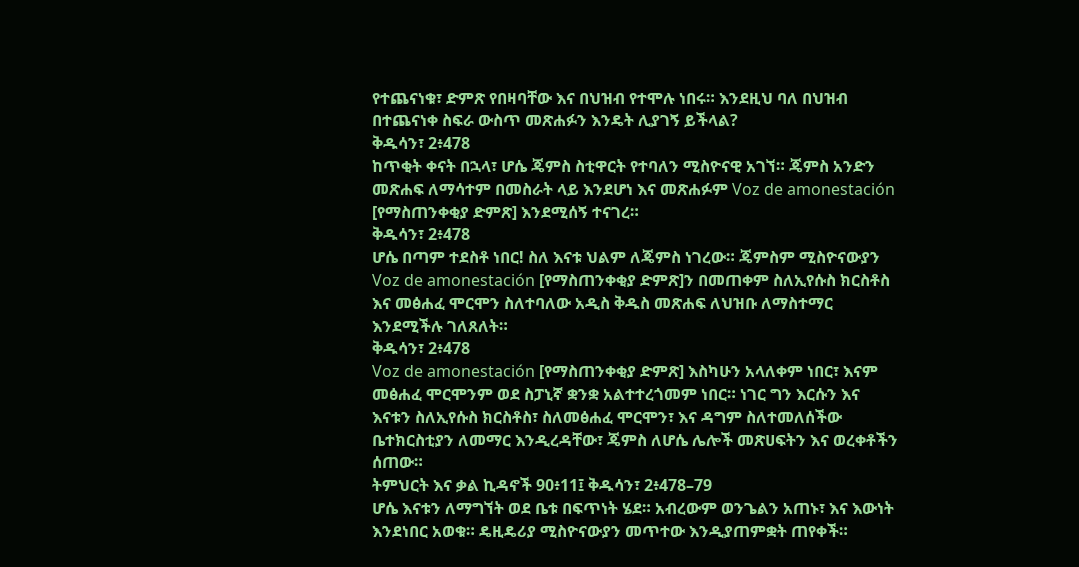የተጨናነቁ፣ ድምጽ የበዛባቸው እና በህዝብ የተሞሉ ነበሩ። እንደዚህ ባለ በህዝብ በተጨናነቀ ስፍራ ውስጥ መጽሐፉን እንዴት ሊያገኝ ይችላል?
ቅዱሳን፣ 2፥478
ከጥቂት ቀናት በኋላ፣ ሆሴ ጄምስ ስቲዋርት የተባለን ሚስዮናዊ አገኘ። ጄምስ አንድን መጽሐፍ ለማሳተም በመስራት ላይ እንደሆነ እና መጽሐፉም Voz de amonestación [የማስጠንቀቂያ ድምጽ] እንደሚሰኝ ተናገረ።
ቅዱሳን፣ 2፥478
ሆሴ በጣም ተደስቶ ነበር! ስለ እናቱ ህልም ለጄምስ ነገረው። ጄምስም ሚስዮናውያን Voz de amonestación [የማስጠንቀቂያ ድምጽ]ን በመጠቀም ስለኢየሱስ ክርስቶስ እና መፅሐፈ ሞርሞን ስለተባለው አዲስ ቅዱስ መጽሐፍ ለህዝቡ ለማስተማር እንደሚችሉ ገለጸለት።
ቅዱሳን፣ 2፥478
Voz de amonestación [የማስጠንቀቂያ ድምጽ] እስካሁን አላለቀም ነበር፣ እናም መፅሐፈ ሞርሞንም ወደ ስፓኒኛ ቋንቋ አልተተረጎመም ነበር። ነገር ግን እርሱን እና እናቱን ስለኢየሱስ ክርስቶስ፣ ስለመፅሐፈ ሞርሞን፣ እና ዳግም ስለተመለሰችው ቤተክርስቲያን ለመማር እንዲረዳቸው፣ ጄምስ ለሆሴ ሌሎች መጽሀፍትን እና ወረቀቶችን ሰጠው።
ትምህርት እና ቃል ኪዳኖች 90፥11፤ ቅዱሳን፣ 2፥478–79
ሆሴ እናቱን ለማግኘት ወደ ቤቱ በፍጥነት ሄደ። አብረውም ወንጌልን አጠኑ፣ እና እውነት እንደነበር አወቁ። ዴዚዴሪያ ሚስዮናውያን መጥተው እንዲያጠምቋት ጠየቀች።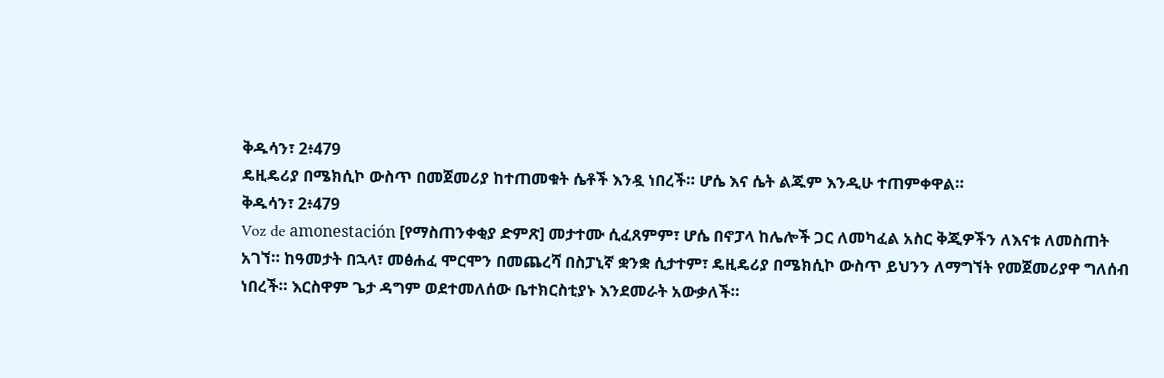ቅዱሳን፣ 2፥479
ዴዚዴሪያ በሜክሲኮ ውስጥ በመጀመሪያ ከተጠመቁት ሴቶች እንዷ ነበረች። ሆሴ እና ሴት ልጁም እንዲሁ ተጠምቀዋል።
ቅዱሳን፣ 2፥479
Voz de amonestación [የማስጠንቀቂያ ድምጽ] መታተሙ ሲፈጸምም፣ ሆሴ በኖፓላ ከሌሎች ጋር ለመካፈል አስር ቅጂዎችን ለእናቱ ለመስጠት አገኘ። ከዓመታት በኋላ፣ መፅሐፈ ሞርሞን በመጨረሻ በስፓኒኛ ቋንቋ ሲታተም፣ ዴዚዴሪያ በሜክሲኮ ውስጥ ይህንን ለማግኘት የመጀመሪያዋ ግለሰብ ነበረች። እርስዋም ጌታ ዳግም ወደተመለሰው ቤተክርስቲያኑ እንደመራት አውቃለች።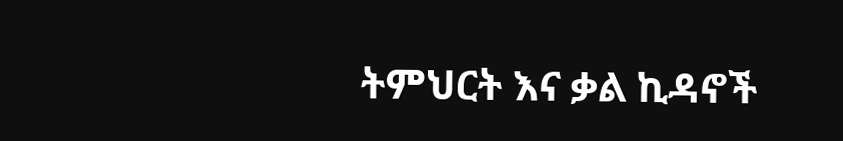ትምህርት እና ቃል ኪዳኖች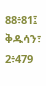88፥81፤ ቅዱሳን፣ 2፥479